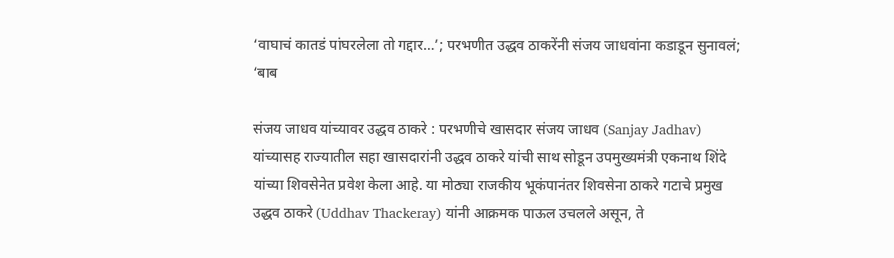‘वाघाचं कातडं पांघरलेला तो गद्दार…’; परभणीत उद्धव ठाकरेंनी संजय जाधवांना कडाडून सुनावलं; ‘बाब

संजय जाधव यांच्यावर उद्धव ठाकरे : परभणीचे खासदार संजय जाधव (Sanjay Jadhav) यांच्यासह राज्यातील सहा खासदारांनी उद्धव ठाकरे यांची साथ सोडून उपमुख्यमंत्री एकनाथ शिंदे यांच्या शिवसेनेत प्रवेश केला आहे. या मोठ्या राजकीय भूकंपानंतर शिवसेना ठाकरे गटाचे प्रमुख उद्धव ठाकरे (Uddhav Thackeray) यांनी आक्रमक पाऊल उचलले असून, ते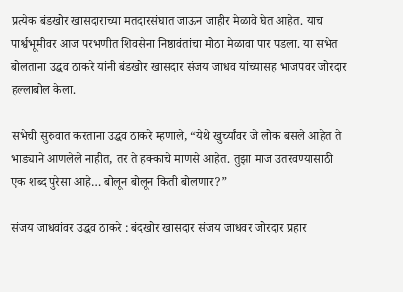प्रत्येक बंडखोर खासदाराच्या मतदारसंघात जाऊन जाहीर मेळावे घेत आहेत. याच पार्श्वभूमीवर आज परभणीत शिवसेना निष्ठावंतांचा मोठा मेळावा पार पडला. या सभेत बोलताना उद्धव ठाकरे यांनी बंडखोर खासदार संजय जाधव यांच्यासह भाजपवर जोरदार हल्लाबोल केला.

सभेची सुरुवात करताना उद्धव ठाकरे म्हणाले, “येथे खुर्च्यांवर जे लोक बसले आहेत ते भाड्याने आणलेले नाहीत, तर ते हक्काचे माणसे आहेत. तुझा माज उतरवण्यासाठी एक शब्द पुरेसा आहे… बोलून बोलून किती बोलणार?”

संजय जाधवांवर उद्धव ठाकरे : बंदखोर खासदार संजय जाधवर जोरदार प्रहार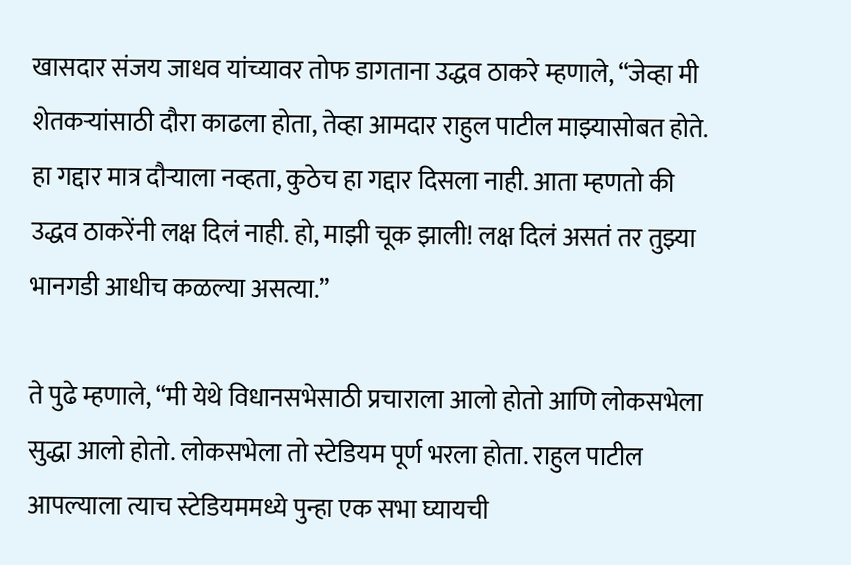खासदार संजय जाधव यांच्यावर तोफ डागताना उद्धव ठाकरे म्हणाले, “जेव्हा मी शेतकऱ्यांसाठी दौरा काढला होता, तेव्हा आमदार राहुल पाटील माझ्यासोबत होते. हा गद्दार मात्र दौऱ्याला नव्हता, कुठेच हा गद्दार दिसला नाही. आता म्हणतो की उद्धव ठाकरेंनी लक्ष दिलं नाही. हो, माझी चूक झाली! लक्ष दिलं असतं तर तुझ्या भानगडी आधीच कळल्या असत्या.”

ते पुढे म्हणाले, “मी येथे विधानसभेसाठी प्रचाराला आलो होतो आणि लोकसभेला सुद्धा आलो होतो. लोकसभेला तो स्टेडियम पूर्ण भरला होता. राहुल पाटील आपल्याला त्याच स्टेडियममध्ये पुन्हा एक सभा घ्यायची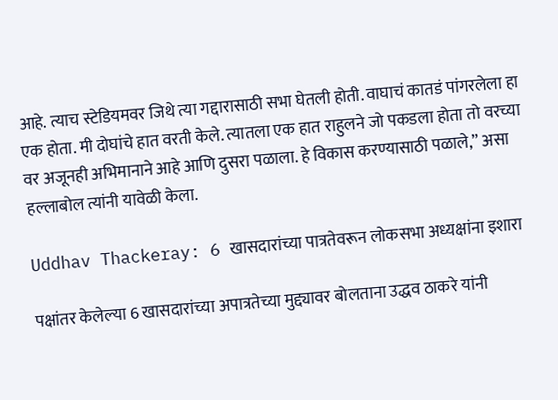आहे. त्याच स्टेडियमवर जिथे त्या गद्दारासाठी सभा घेतली होती. वाघाचं कातडं पांगरलेला हा एक होता. मी दोघांचे हात वरती केले. त्यातला एक हात राहुलने जो पकडला होता तो वरच्या वर अजूनही अभिमानाने आहे आणि दुसरा पळाला. हे विकास करण्यासाठी पळाले,” असा हल्लाबोल त्यांनी यावेळी केला.

Uddhav Thackeray: 6 खासदारांच्या पात्रतेवरून लोकसभा अध्यक्षांना इशारा

पक्षांतर केलेल्या 6 खासदारांच्या अपात्रतेच्या मुद्द्यावर बोलताना उद्धव ठाकरे यांनी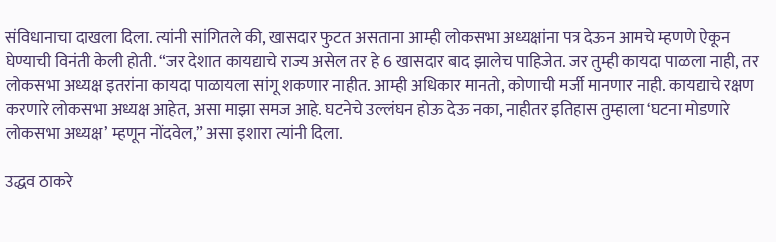संविधानाचा दाखला दिला. त्यांनी सांगितले की, खासदार फुटत असताना आम्ही लोकसभा अध्यक्षांना पत्र देऊन आमचे म्हणणे ऐकून घेण्याची विनंती केली होती. “जर देशात कायद्याचे राज्य असेल तर हे 6 खासदार बाद झालेच पाहिजेत. जर तुम्ही कायदा पाळला नाही, तर लोकसभा अध्यक्ष इतरांना कायदा पाळायला सांगू शकणार नाहीत. आम्ही अधिकार मानतो, कोणाची मर्जी मानणार नाही. कायद्याचे रक्षण करणारे लोकसभा अध्यक्ष आहेत, असा माझा समज आहे. घटनेचे उल्लंघन होऊ देऊ नका, नाहीतर इतिहास तुम्हाला ‘घटना मोडणारे लोकसभा अध्यक्ष’ म्हणून नोंदवेल,” असा इशारा त्यांनी दिला.

उद्धव ठाकरे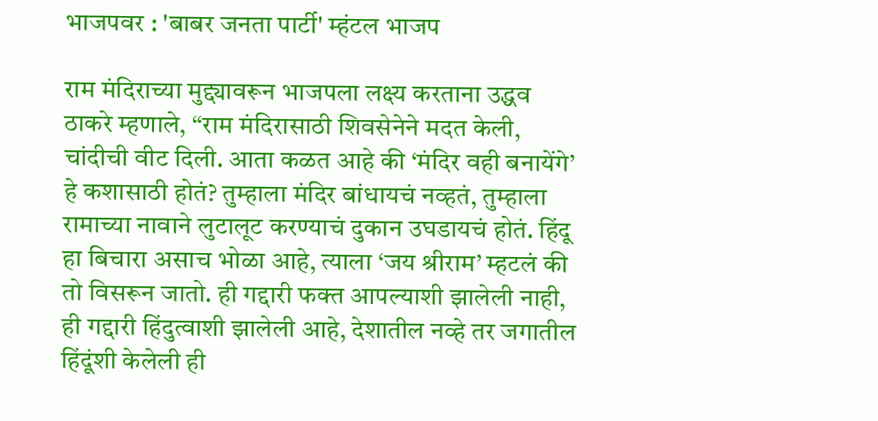भाजपवर : 'बाबर जनता पार्टी' म्हंटल भाजप

राम मंदिराच्या मुद्द्यावरून भाजपला लक्ष्य करताना उद्धव ठाकरे म्हणाले, “राम मंदिरासाठी शिवसेनेने मदत केली, चांदीची वीट दिली. आता कळत आहे की ‘मंदिर वही बनायेंगे’ हे कशासाठी होतं? तुम्हाला मंदिर बांधायचं नव्हतं, तुम्हाला रामाच्या नावाने लुटालूट करण्याचं दुकान उघडायचं होतं. हिंदू हा बिचारा असाच भोळा आहे, त्याला ‘जय श्रीराम’ म्हटलं की तो विसरून जातो. ही गद्दारी फक्त आपल्याशी झालेली नाही, ही गद्दारी हिंदुत्वाशी झालेली आहे, देशातील नव्हे तर जगातील हिंदूंशी केलेली ही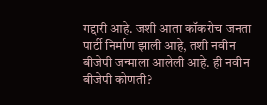गद्दारी आहे. जशी आता कॉकरोच जनता पार्टी निर्माण झाली आहे, तशी नवीन बीजेपी जन्माला आलेली आहे. ही नवीन बीजेपी कोणती?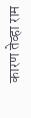कारण तेव्हा राम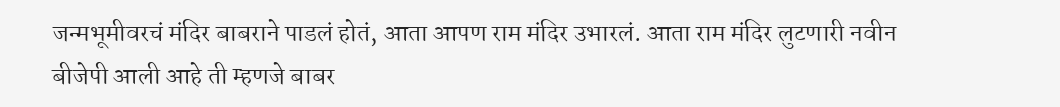जन्मभूमीवरचं मंदिर बाबराने पाडलं होतं, आता आपण राम मंदिर उभारलं. आता राम मंदिर लुटणारी नवीन बीजेपी आली आहे ती म्हणजे बाबर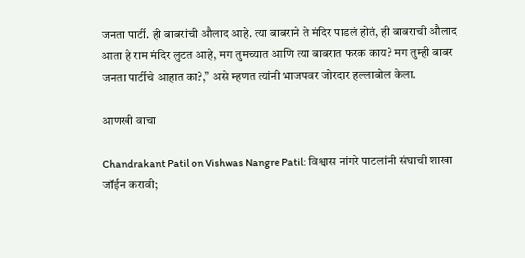जनता पार्टी. ही बाबरांची औलाद आहे. त्या बाबराने ते मंदिर पाडलं होतं, ही बाबराची औलाद आता हे राम मंदिर लुटत आहे, मग तुमच्यात आणि त्या बाबरात फरक काय? मग तुम्ही बाबर जनता पार्टीचे आहात का?,” असे म्हणत त्यांनी भाजपवर जोरदार हल्लाबोल केला.

आणखी वाचा

Chandrakant Patil on Vishwas Nangre Patil: विश्वास नांगरे पाटलांनी संघाची शाखा जॉईन करावी;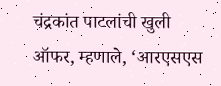चंद्रकांत पाटलांची खुली ऑफर, म्हणाले, ‘आरएसएस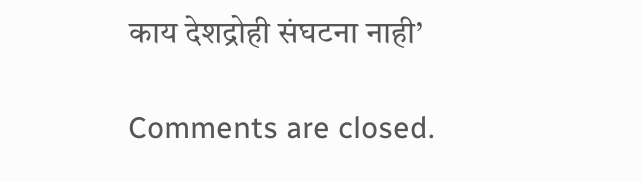काय देशद्रोही संघटना नाही’

Comments are closed.